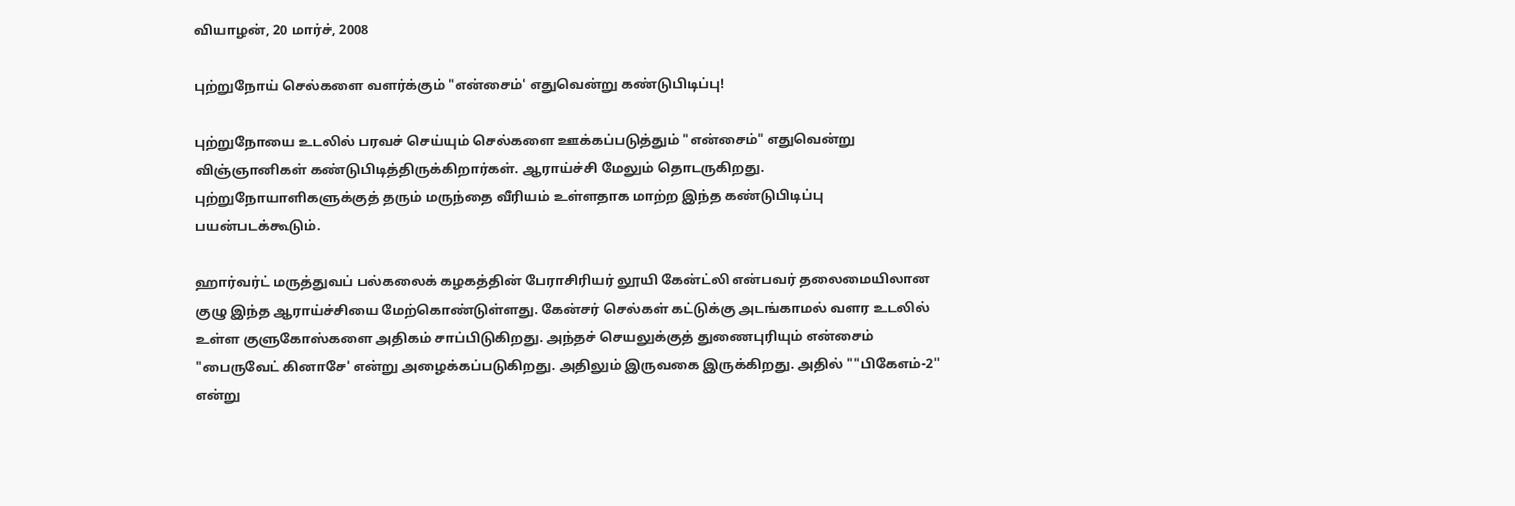வியாழன், 20 மார்ச், 2008

புற்றுநோய் செல்களை வளர்க்கும் "என்சைம்' எதுவென்று கண்டுபிடிப்பு!

புற்றுநோயை உடலில் பரவச் செய்யும் செல்களை ஊக்கப்படுத்தும் "என்சைம்" எதுவென்று விஞ்ஞானிகள் கண்டுபிடித்திருக்கிறார்கள். ஆராய்ச்சி மேலும் தொடருகிறது. புற்றுநோயாளிகளுக்குத் தரும் மருந்தை வீரியம் உள்ளதாக மாற்ற இந்த கண்டுபிடிப்பு பயன்படக்கூடும்.

ஹார்வர்ட் மருத்துவப் பல்கலைக் கழகத்தின் பேராசிரியர் லூயி கேன்ட்லி என்பவர் தலைமையிலான குழு இந்த ஆராய்ச்சியை மேற்கொண்டுள்ளது. கேன்சர் செல்கள் கட்டுக்கு அடங்காமல் வளர உடலில் உள்ள குளுகோஸ்களை அதிகம் சாப்பிடுகிறது. அந்தச் செயலுக்குத் துணைபுரியும் என்சைம் "பைருவேட் கினாசே' என்று அழைக்கப்படுகிறது. அதிலும் இருவகை இருக்கிறது. அதில் ""பிகேஎம்-2'' என்று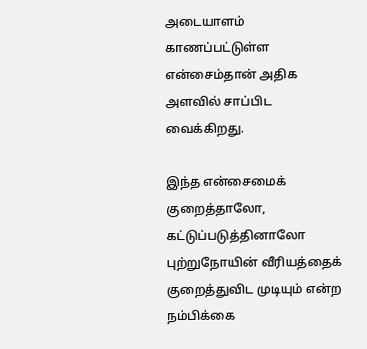அடையாளம் காணப்பட்டுள்ள என்சைம்தான் அதிக அளவில் சாப்பிட வைக்கிறது.

இந்த என்சைமைக் குறைத்தாலோ, கட்டுப்படுத்தினாலோ புற்றுநோயின் வீரியத்தைக் குறைத்துவிட முடியும் என்ற நம்பிக்கை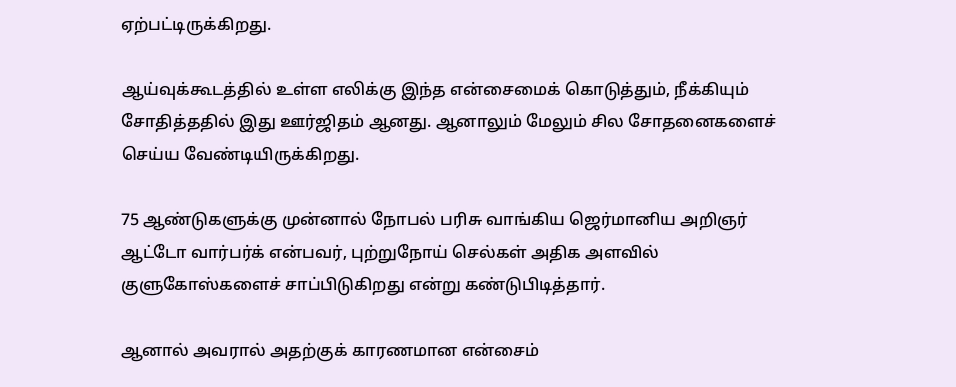ஏற்பட்டிருக்கிறது.

ஆய்வுக்கூடத்தில் உள்ள எலிக்கு இந்த என்சைமைக் கொடுத்தும், நீக்கியும் சோதித்ததில் இது ஊர்ஜிதம் ஆனது. ஆனாலும் மேலும் சில சோதனைகளைச் செய்ய வேண்டியிருக்கிறது.

75 ஆண்டுகளுக்கு முன்னால் நோபல் பரிசு வாங்கிய ஜெர்மானிய அறிஞர் ஆட்டோ வார்பர்க் என்பவர், புற்றுநோய் செல்கள் அதிக அளவில் குளுகோஸ்களைச் சாப்பிடுகிறது என்று கண்டுபிடித்தார்.

ஆனால் அவரால் அதற்குக் காரணமான என்சைம்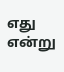எது என்று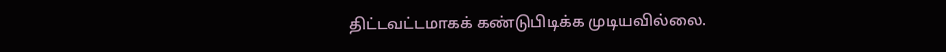திட்டவட்டமாகக் கண்டுபிடிக்க முடியவில்லை.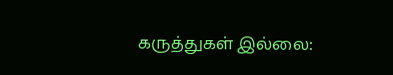கருத்துகள் இல்லை: